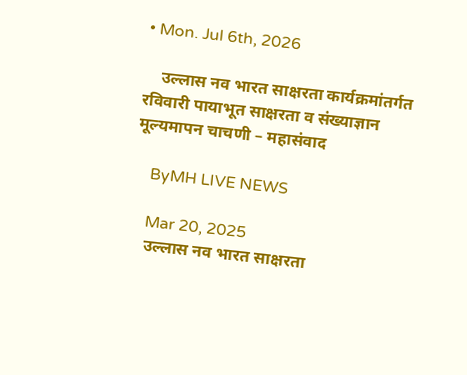• Mon. Jul 6th, 2026

    उल्लास नव भारत साक्षरता कार्यक्रमांतर्गत रविवारी पायाभूत साक्षरता व संख्याज्ञान मूल्यमापन चाचणी – महासंवाद

    ByMH LIVE NEWS

    Mar 20, 2025
    उल्लास नव भारत साक्षरता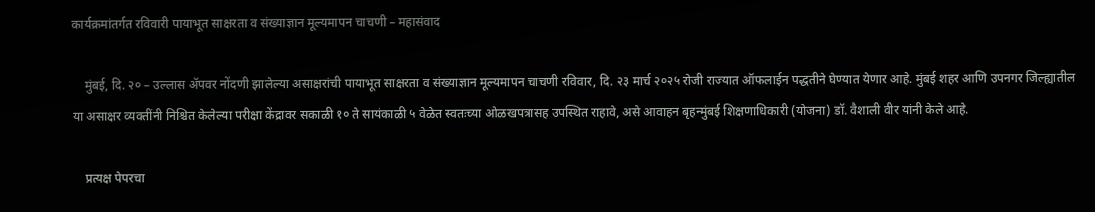कार्यक्रमांतर्गत रविवारी पायाभूत साक्षरता व संख्याज्ञान मूल्यमापन चाचणी – महासंवाद

    मुंबई, दि. २० – उल्लास ॲपवर नोंदणी झालेल्या असाक्षरांची पायाभूत साक्षरता व संख्याज्ञान मूल्यमापन चाचणी रविवार, दि. २३ मार्च २०२५ रोजी राज्यात ऑफलाईन पद्धतीने घेण्यात येणार आहे. मुंबई शहर आणि उपनगर जिल्ह्यातील या असाक्षर व्यक्तींनी निश्चित केलेल्या परीक्षा केंद्रावर सकाळी १० ते सायंकाळी ५ वेळेत स्वतःच्या ओळखपत्रासह उपस्थित राहावे, असे आवाहन बृहन्मुंबई शिक्षणाधिकारी (योजना) डॉ. वैशाली वीर यांनी केले आहे.

    प्रत्यक्ष पेपरचा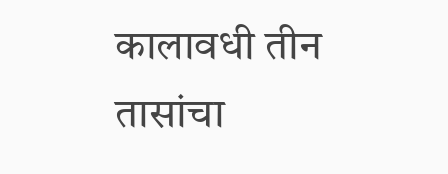कालावधी तीन तासांचा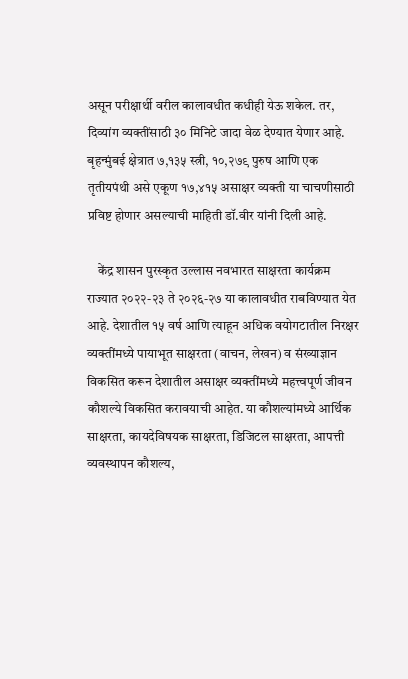असून परीक्षार्थी वरील कालावधीत कधीही येऊ शकेल. तर, दिव्यांग व्यक्तींसाठी ३० मिनिटे जादा वेळ देण्यात येणार आहे. बृहन्मुंबई क्षेत्रात ७,१३५ स्त्री, १०,२७९ पुरुष आणि एक तृतीयपंथी असे एकूण १७,४१५ असाक्षर व्यक्ती या चाचणीसाठी प्रविष्ट होणार असल्याची माहिती डॉ.वीर यांनी दिली आहे.

    केंद्र शासन पुरस्कृत उल्लास नवभारत साक्षरता कार्यक्रम राज्यात २०२२-२३ ते २०२६-२७ या कालावधीत राबविण्यात येत आहे. देशातील १५ वर्ष आणि त्याहून अधिक वयोगटातील निरक्षर व्यक्तींमध्ये पायाभूत साक्षरता (वाचन, लेखन) व संख्याज्ञान विकसित करून देशातील असाक्षर व्यक्तींमध्ये महत्त्वपूर्ण जीवन कौशल्ये विकसित करावयाची आहेत. या कौशल्यांमध्ये आर्थिक साक्षरता, कायदेविषयक साक्षरता, डिजिटल साक्षरता, आपत्ती व्यवस्थापन कौशल्य,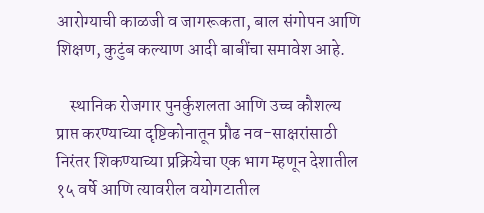आरोग्याची काळजी व जागरूकता, बाल संगोपन आणि शिक्षण, कुटुंब कल्याण आदी बाबींचा समावेश आहे.

    स्थानिक रोजगार पुनर्कुशलता आणि उच्च कौशल्य प्राप्त करण्याच्या दृष्टिकोनातून प्रौढ नव-साक्षरांसाठी निरंतर शिकण्याच्या प्रक्रियेचा एक भाग म्हणून देशातील १५ वर्षे आणि त्यावरील वयोगटातील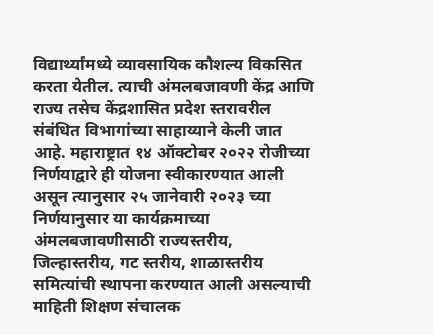विद्यार्थ्यांमध्ये व्यावसायिक कौशल्य विकसित करता येतील. त्याची अंमलबजावणी केंद्र आणि राज्य तसेच केंद्रशासित प्रदेश स्तरावरील संबंधित विभागांच्या साहाय्याने केली जात आहे. महाराष्ट्रात १४ ऑक्टोबर २०२२ रोजीच्या निर्णयाद्वारे ही योजना स्वीकारण्यात आली असून त्यानुसार २५ जानेवारी २०२३ च्या निर्णयानुसार या कार्यक्रमाच्या अंमलबजावणीसाठी राज्यस्तरीय, जिल्हास्तरीय, गट स्तरीय, शाळास्तरीय समित्यांची स्थापना करण्यात आली असल्याची माहिती शिक्षण संचालक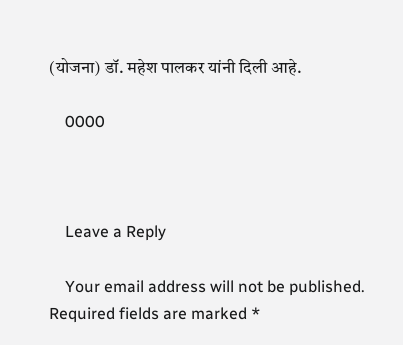(योजना) डॉ. महेश पालकर यांनी दिली आहे.

    0000



    Leave a Reply

    Your email address will not be published. Required fields are marked *